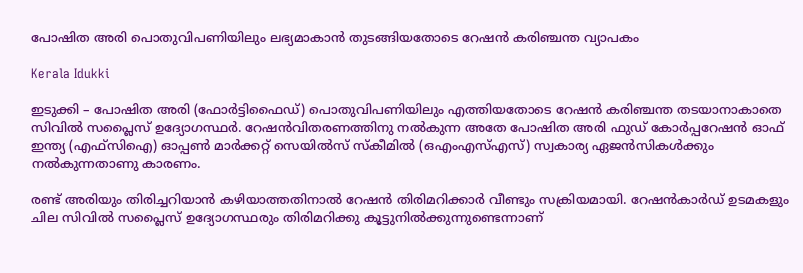പോഷിത അരി പൊതുവിപണിയിലും ലഭ്യമാകാൻ തുടങ്ങിയതോടെ റേഷൻ കരിഞ്ചന്ത വ്യാപകം

Kerala Idukki

ഇടുക്കി – പോഷിത അരി (ഫോർട്ടിഫൈഡ്) പൊതുവിപണിയിലും എത്തിയതോടെ റേഷൻ കരിഞ്ചന്ത തടയാനാകാതെ സിവിൽ സപ്ലൈസ് ഉദ്യോഗസ്ഥർ. റേഷൻവിതരണത്തിനു നൽകുന്ന അതേ പോഷിത അരി ഫുഡ് കോർപ്പറേഷൻ ഓഫ് ഇന്ത്യ (എഫ്സിഐ) ഓപ്പൺ മാർക്കറ്റ് സെയിൽസ് സ്കീമിൽ (ഒഎംഎസ്എസ്) സ്വകാര്യ ഏജൻസികൾക്കും നൽകുന്നതാണു കാരണം.

രണ്ട് അരിയും തിരിച്ചറിയാൻ കഴിയാത്തതിനാൽ റേഷൻ തിരിമറിക്കാർ വീണ്ടും സക്രിയമായി. റേഷൻകാർഡ് ഉടമകളും ചില സിവിൽ സപ്ലൈസ് ഉദ്യോഗസ്ഥരും തിരിമറിക്കു കൂട്ടുനിൽക്കുന്നുണ്ടെന്നാണ്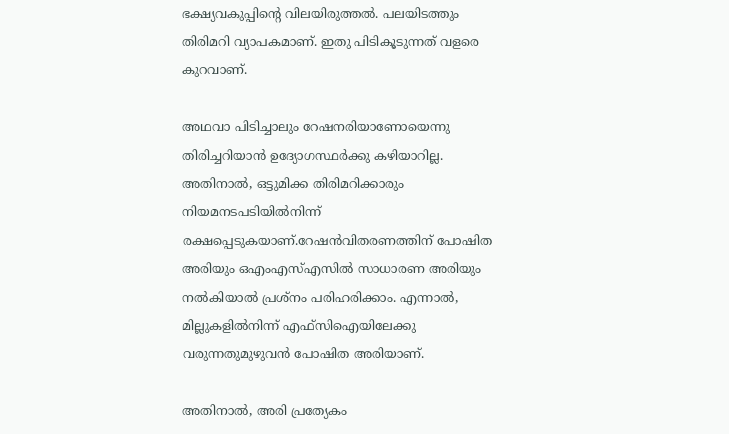ഭക്ഷ്യവകുപ്പിന്റെ വിലയിരുത്തൽ. പലയിടത്തും തിരിമറി വ്യാപകമാണ്. ഇതു പിടികൂടുന്നത് വളരെ കുറവാണ്.

അഥവാ പിടിച്ചാലും റേഷനരിയാണോയെന്നു തിരിച്ചറിയാൻ ഉദ്യോഗസ്ഥർക്കു കഴിയാറില്ല. അതിനാൽ, ഒട്ടുമിക്ക തിരിമറിക്കാരും നിയമനടപടിയിൽനിന്ന് രക്ഷപ്പെടുകയാണ്.റേഷൻവിതരണത്തിന്‌ പോഷിത അരിയും ഒഎംഎസ്എസിൽ സാധാരണ അരിയും നൽകിയാൽ പ്രശ്നം പരിഹരിക്കാം. എന്നാൽ, മില്ലുകളിൽനിന്ന് എഫ്സിഐയിലേക്കു വരുന്നതുമുഴുവൻ പോഷിത അരിയാണ്.

അതിനാൽ, അരി പ്രത്യേകം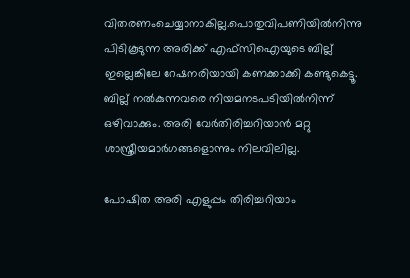വിതരണംചെയ്യാനാകില്ല.പൊതുവിപണിയിൽനിന്നു പിടികൂടുന്ന അരിക്ക് എഫ്സിഐയുടെ ബില്ല് ഇല്ലെങ്കിലേ റേഷനരിയായി കണക്കാക്കി കണ്ടുകെട്ടൂ. ബില്ല് നൽകുന്നവരെ നിയമനടപടിയിൽനിന്ന്‌ ഒഴിവാക്കും. അരി വേർതിരിച്ചറിയാൻ മറ്റു ശാസ്ത്രീയമാർഗങ്ങളൊന്നും നിലവിലില്ല.

പോഷിത അരി എളുപ്പം തിരിച്ചറിയാം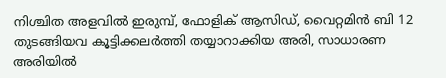നിശ്ചിത അളവിൽ ഇരുമ്പ്, ഫോളിക് ആസിഡ്, വൈറ്റമിൻ ബി 12 തുടങ്ങിയവ കൂട്ടിക്കലർത്തി തയ്യാറാക്കിയ അരി, സാധാരണ അരിയിൽ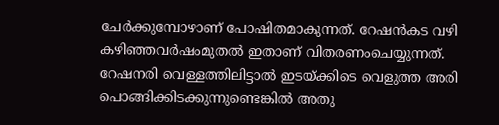ചേർക്കുമ്പോഴാണ് പോഷിതമാകുന്നത്. റേഷൻകട വഴി കഴിഞ്ഞവർഷംമുതൽ ഇതാണ് വിതരണംചെയ്യുന്നത്. റേഷനരി വെള്ളത്തിലിട്ടാൽ ഇടയ്ക്കിടെ വെളുത്ത അരി പൊങ്ങിക്കിടക്കുന്നുണ്ടെങ്കിൽ അതു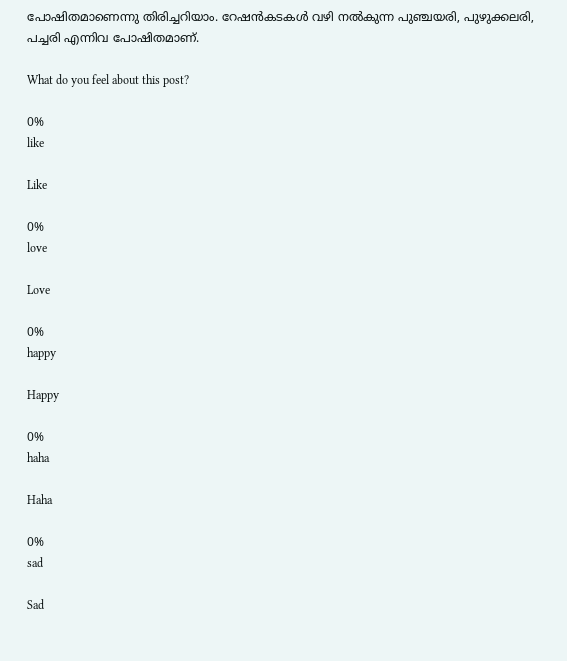പോഷിതമാണെന്നു തിരിച്ചറിയാം. റേഷൻകടകൾ വഴി നൽകുന്ന പുഞ്ചയരി, പുഴുക്കലരി, പച്ചരി എന്നിവ പോഷിതമാണ്.

What do you feel about this post?

0%
like

Like

0%
love

Love

0%
happy

Happy

0%
haha

Haha

0%
sad

Sad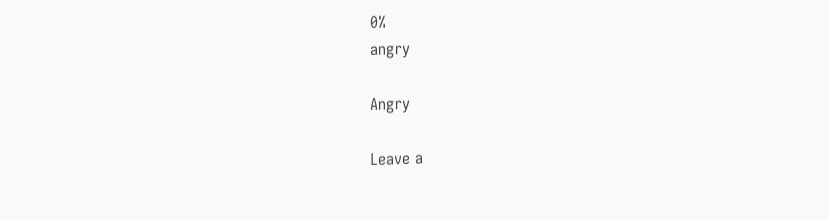0%
angry

Angry

Leave a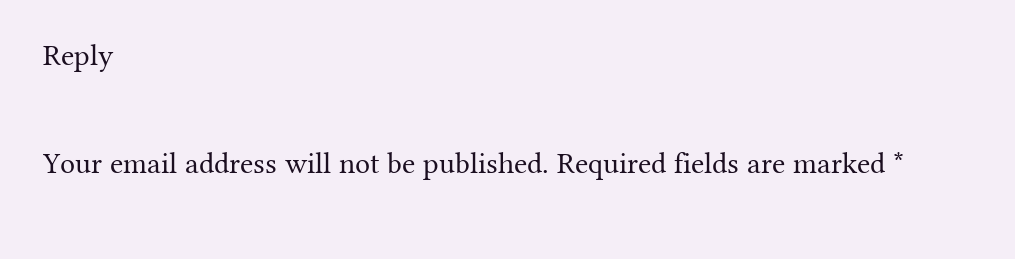Reply

Your email address will not be published. Required fields are marked *